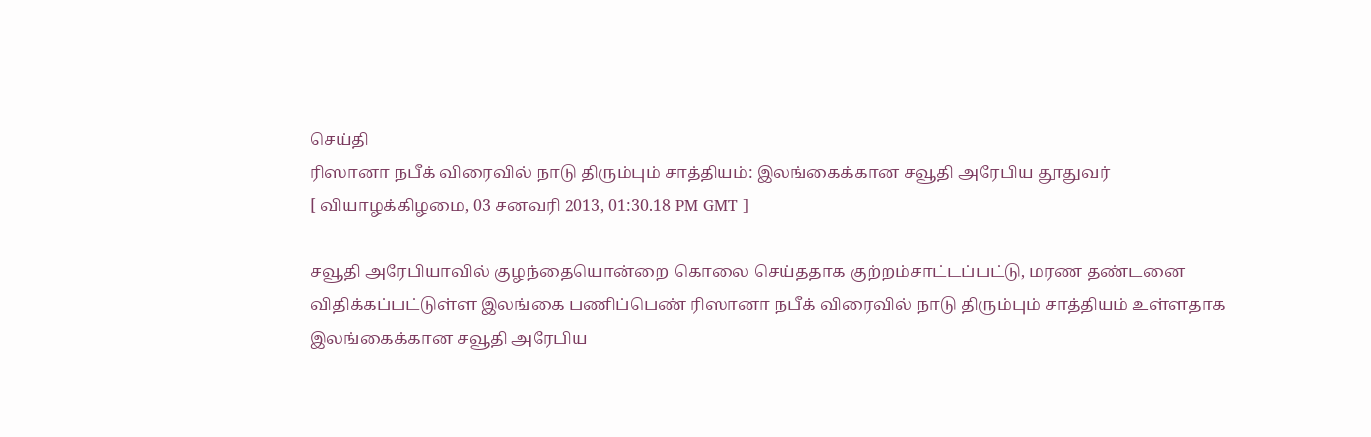செய்தி
ரிஸானா நபீக் விரைவில் நாடு திரும்பும் சாத்தியம்: இலங்கைக்கான சவூதி அரேபிய தூதுவர்
[ வியாழக்கிழமை, 03 சனவரி 2013, 01:30.18 PM GMT ]

சவூதி அரேபியாவில் குழந்தையொன்றை கொலை செய்ததாக குற்றம்சாட்டப்பட்டு, மரண தண்டனை விதிக்கப்பட்டுள்ள இலங்கை பணிப்பெண் ரிஸானா நபீக் விரைவில் நாடு திரும்பும் சாத்தியம் உள்ளதாக இலங்கைக்கான சவூதி அரேபிய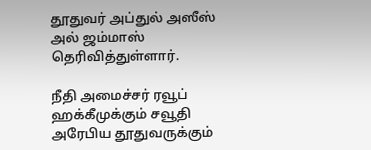தூதுவர் அப்துல் அஸீஸ் அல் ஜம்மாஸ் தெரிவித்துள்ளார்.

நீதி அமைச்சர் ரவூப் ஹக்கீமுக்கும் சவூதி அரேபிய தூதுவருக்கும்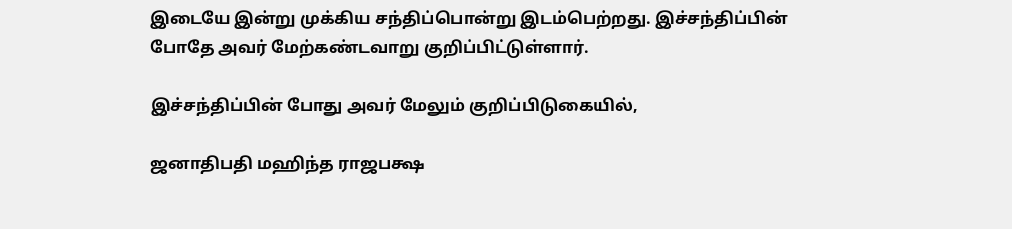இடையே இன்று முக்கிய சந்திப்பொன்று இடம்பெற்றது. இச்சந்திப்பின் போதே அவர் மேற்கண்டவாறு குறிப்பிட்டுள்ளார்.

இச்சந்திப்பின் போது அவர் மேலும் குறிப்பிடுகையில்,

ஜனாதிபதி மஹிந்த ராஜபக்ஷ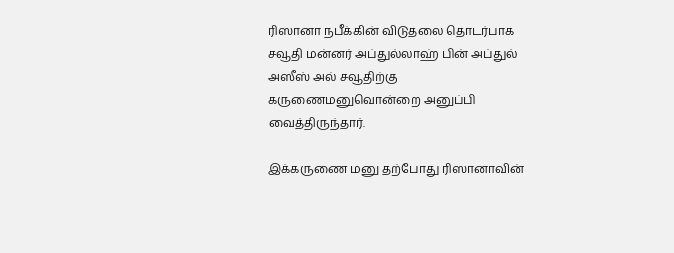ரிஸானா நபீக்கின் விடுதலை தொடர்பாக சவூதி மன்னர் அப்துல்லாஹ் பின் அப்துல் அஸீஸ் அல் சவூதிற்கு கருணைமனுவொன்றை அனுப்பி வைத்திருந்தார்.

இக்கருணை மனு தற்போது ரிஸானாவின்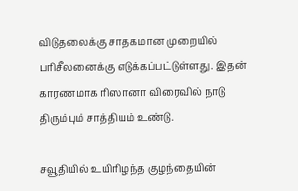விடுதலைக்கு சாதகமான முறையில் பரிசீலனைக்கு எடுக்கப்பட்டுள்ளது. இதன் காரணமாக ரிஸானா விரைவில் நாடு திரும்பும் சாத்தியம் உண்டு.

சவூதியில் உயிரிழந்த குழந்தையின்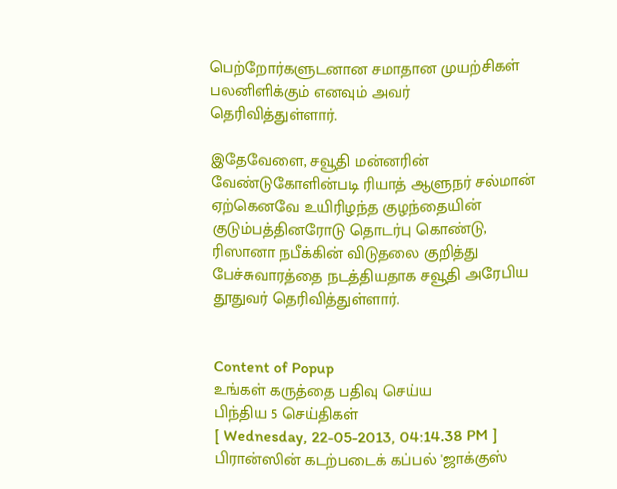பெற்றோர்களுடனான சமாதான முயற்சிகள் பலனிளிக்கும் எனவும் அவர் தெரிவித்துள்ளார்.

இதேவேளை, சவூதி மன்னரின் வேண்டுகோளின்படி ரியாத் ஆளுநர் சல்மான் ஏற்கெனவே உயிரிழந்த குழந்தையின் குடும்பத்தினரோடு தொடர்பு கொண்டு, ரிஸானா நபீக்கின் விடுதலை குறித்து பேச்சுவாரத்தை நடத்தியதாக சவூதி அரேபிய தூதுவர் தெரிவித்துள்ளார்.


Content of Popup
உங்கள் கருத்தை பதிவு செய்ய
பிந்திய 5 செய்திகள்
[ Wednesday, 22-05-2013, 04:14.38 PM ]
பிரான்ஸின் கடற்படைக் கப்பல் 'ஜாக்குஸ்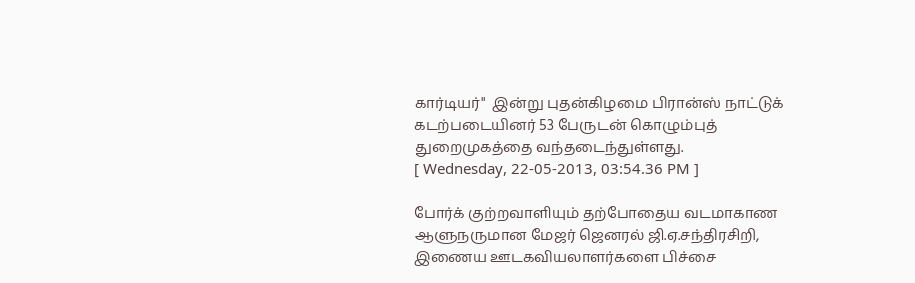கார்டியர்"  இன்று புதன்கிழமை பிரான்ஸ் நாட்டுக்  கடற்படையினர் 53 பேருடன் கொழும்புத் துறைமுகத்தை வந்தடைந்துள்ளது.
[ Wednesday, 22-05-2013, 03:54.36 PM ]

போர்க் குற்றவாளியும் தற்போதைய வடமாகாண ஆளுநருமான மேஜர் ஜெனரல் ஜி.ஏ.சந்திரசிறி, இணைய ஊடகவியலாளர்களை பிச்சை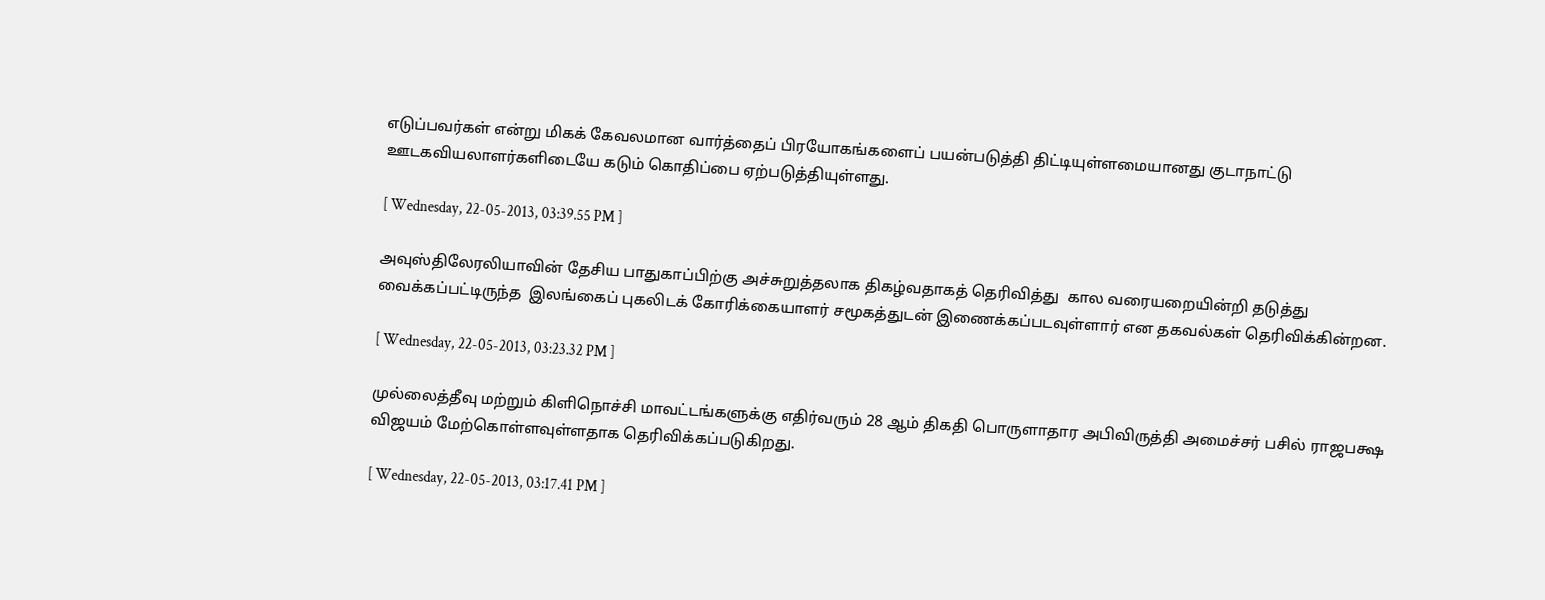எடுப்பவர்கள் என்று மிகக் கேவலமான வார்த்தைப் பிரயோகங்களைப் பயன்படுத்தி திட்டியுள்ளமையானது குடாநாட்டு ஊடகவியலாளர்களிடையே கடும் கொதிப்பை ஏற்படுத்தியுள்ளது.

[ Wednesday, 22-05-2013, 03:39.55 PM ]

அவுஸ்திலேரலியாவின் தேசிய பாதுகாப்பிற்கு அச்சுறுத்தலாக திகழ்வதாகத் தெரிவித்து  கால வரையறையின்றி தடுத்து வைக்கப்பட்டிருந்த  இலங்கைப் புகலிடக் கோரிக்கையாளர் சமூகத்துடன் இணைக்கப்படவுள்ளார் என தகவல்கள் தெரிவிக்கின்றன.

[ Wednesday, 22-05-2013, 03:23.32 PM ]

முல்லைத்தீவு மற்றும் கிளிநொச்சி மாவட்டங்களுக்கு எதிர்வரும் 28 ஆம் திகதி பொருளாதார அபிவிருத்தி அமைச்சர் பசில் ராஜபக்ஷ விஜயம் மேற்கொள்ளவுள்ளதாக தெரிவிக்கப்படுகிறது.

[ Wednesday, 22-05-2013, 03:17.41 PM ]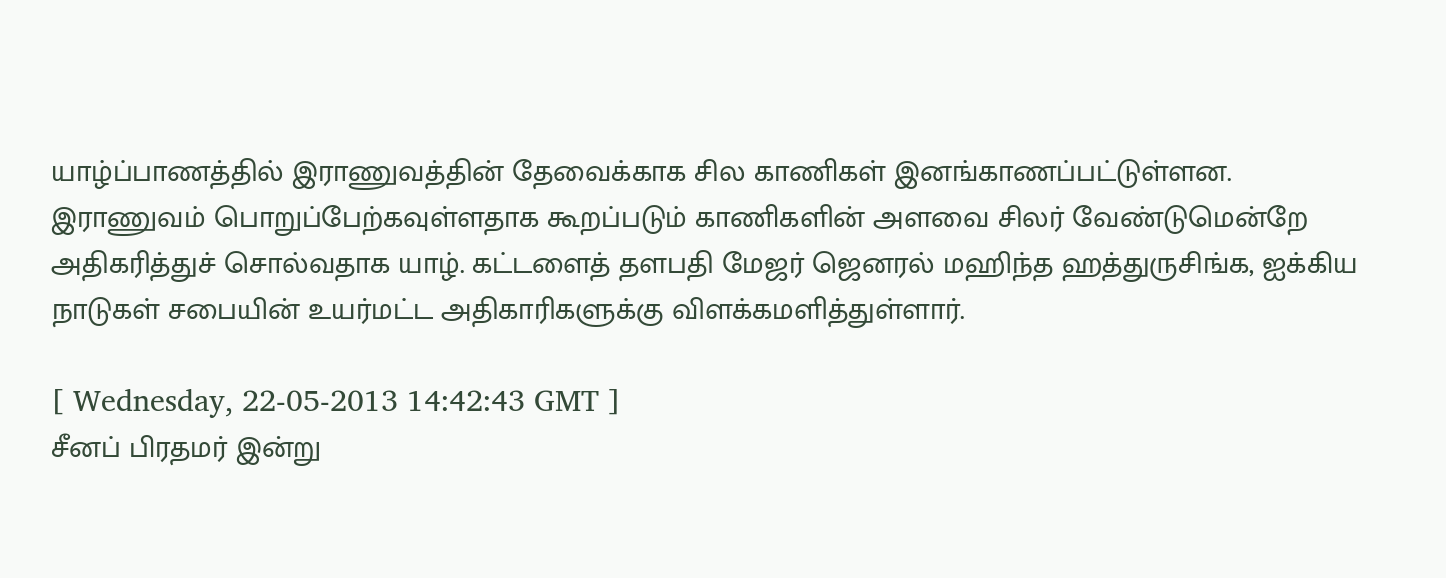யாழ்ப்பாணத்தில் இராணுவத்தின் தேவைக்காக சில காணிகள் இனங்காணப்பட்டுள்ளன. இராணுவம் பொறுப்பேற்கவுள்ளதாக கூறப்படும் காணிகளின் அளவை சிலர் வேண்டுமென்றே அதிகரித்துச் சொல்வதாக யாழ். கட்டளைத் தளபதி மேஜர் ஜெனரல் மஹிந்த ஹத்துருசிங்க, ஐக்கிய நாடுகள் சபையின் உயர்மட்ட அதிகாரிகளுக்கு விளக்கமளித்துள்ளார்.

[ Wednesday, 22-05-2013 14:42:43 GMT ]
சீனப் பிரதமர் இன்று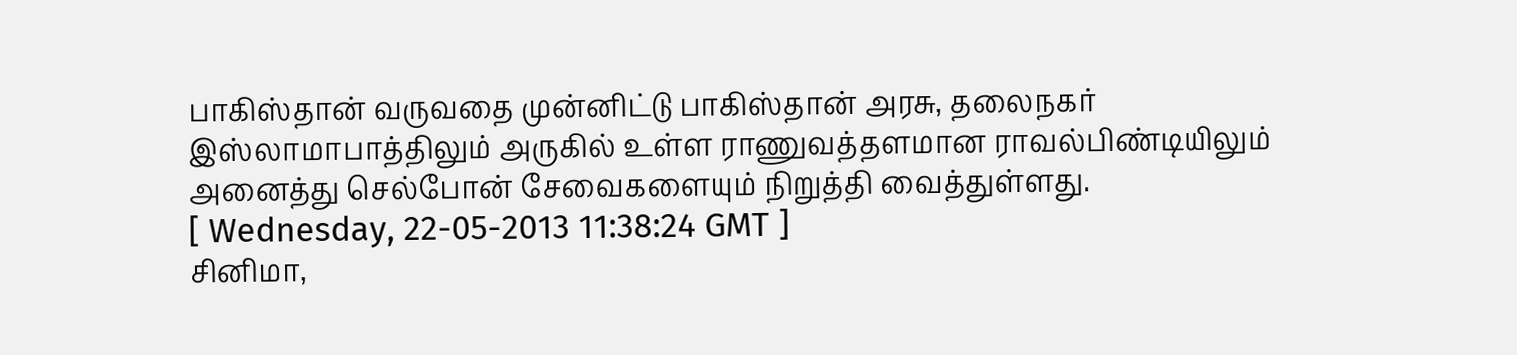பாகிஸ்தான் வருவதை முன்னிட்டு பாகிஸ்தான் அரசு, தலைநகர் இஸ்லாமாபாத்திலும் அருகில் உள்ள ராணுவத்தளமான ராவல்பிண்டியிலும் அனைத்து செல்போன் சேவைகளையும் நிறுத்தி வைத்துள்ளது.
[ Wednesday, 22-05-2013 11:38:24 GMT ]
சினிமா,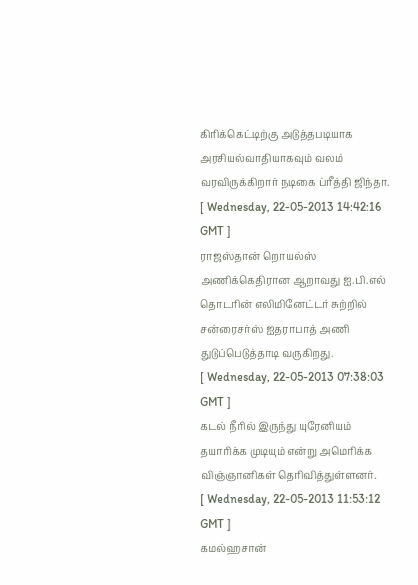கிரிக்கெட்டிற்கு அடுத்தபடியாக அரசியல்வாதியாகவும் வலம் வரவிருக்கிறார் நடிகை ப்ரீத்தி ஜிந்தா.
[ Wednesday, 22-05-2013 14:42:16 GMT ]
ராஜஸ்தான் றொயல்ஸ் அணிக்கெதிரான ஆறாவது ஐ.பி.எல் தொடரின் எலிமினேட்டர் சுற்றில் சன்ரைசர்ஸ் ஐதராபாத் அணி துடுப்பெடுத்தாடி வருகிறது.
[ Wednesday, 22-05-2013 07:38:03 GMT ]
கடல் நீரில் இருந்து யுரேனியம் தயாரிக்க முடியும் என்று அமெரிக்க விஞ்ஞானிகள் தெரிவித்துள்ளனர்.
[ Wednesday, 22-05-2013 11:53:12 GMT ]
கமல்ஹசான்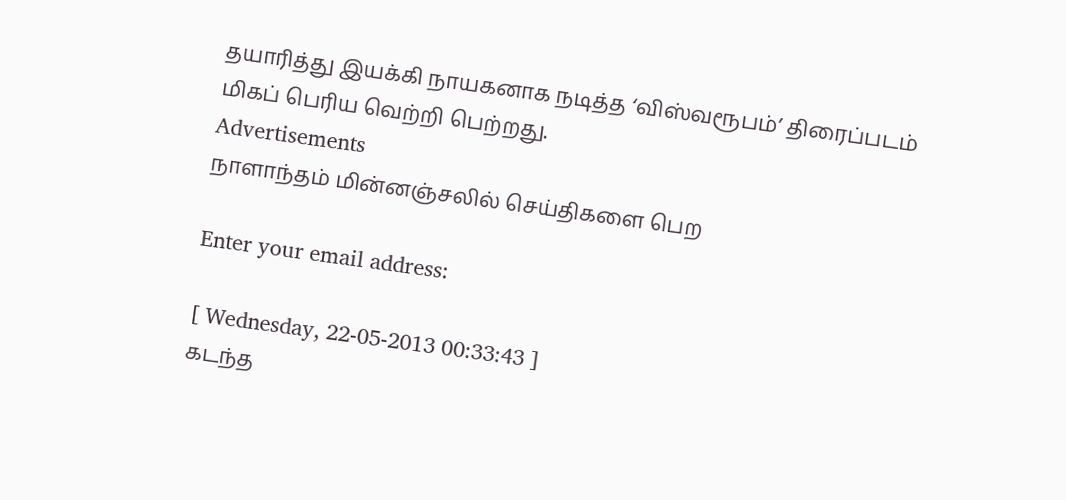தயாரித்து இயக்கி நாயகனாக நடித்த ‘விஸ்வரூபம்’ திரைப்படம் மிகப் பெரிய வெற்றி பெற்றது.
Advertisements
நாளாந்தம் மின்னஞ்சலில் செய்திகளை பெற

Enter your email address:

[ Wednesday, 22-05-2013 00:33:43 ]
கடந்த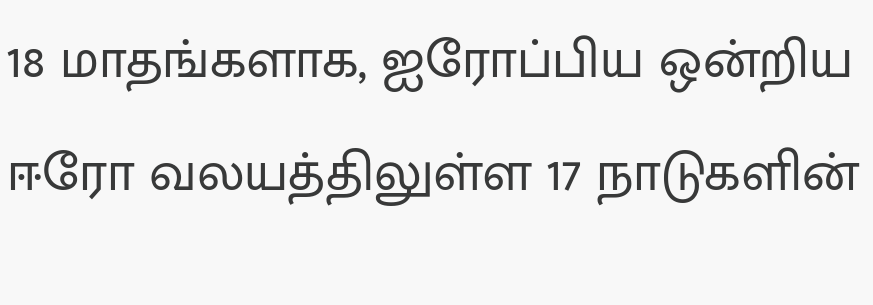18 மாதங்களாக, ஐரோப்பிய ஒன்றிய ஈரோ வலயத்திலுள்ள 17 நாடுகளின்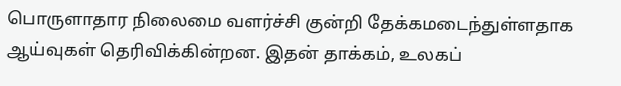பொருளாதார நிலைமை வளர்ச்சி குன்றி தேக்கமடைந்துள்ளதாக ஆய்வுகள் தெரிவிக்கின்றன. இதன் தாக்கம், உலகப்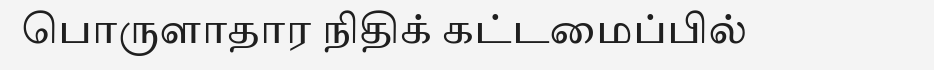பொருளாதார நிதிக் கட்டமைப்பில்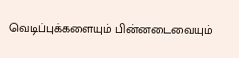வெடிப்புக்களையும் பின்னடைவையும்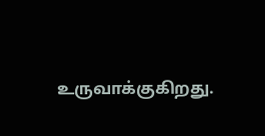உருவாக்குகிறது.